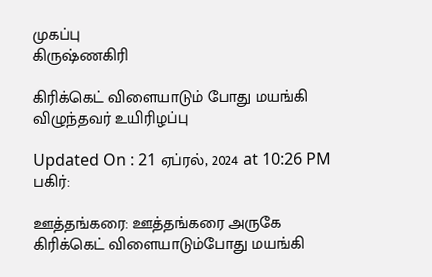முகப்பு
கிருஷ்ணகிரி

கிரிக்கெட் விளையாடும் போது மயங்கி விழுந்தவர் உயிரிழப்பு

Updated On : 21 ஏப்ரல், 2024 at 10:26 PM
பகிர்:

ஊத்தங்கரை: ஊத்தங்கரை அருகே கிரிக்கெட் விளையாடும்போது மயங்கி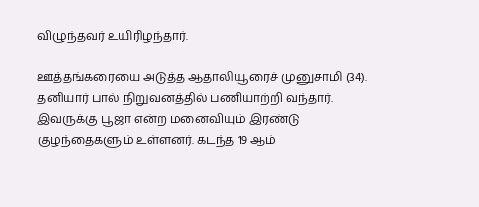விழுந்தவர் உயிரிழந்தார்.

ஊத்தங்கரையை அடுத்த ஆதாலியூரைச் முனுசாமி (34). தனியார் பால் நிறுவனத்தில் பணியாற்றி வந்தார். இவருக்கு பூஜா என்ற மனைவியும் இரண்டு குழந்தைகளும் உள்ளனர். கடந்த 19 ஆம்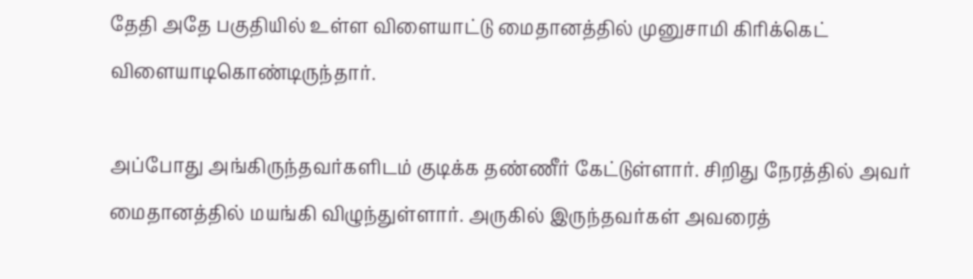தேதி அதே பகுதியில் உள்ள விளையாட்டு மைதானத்தில் முனுசாமி கிரிக்கெட் விளையாடிகொண்டிருந்தார்.

அப்போது அங்கிருந்தவர்களிடம் குடிக்க தண்ணீர் கேட்டுள்ளார். சிறிது நேரத்தில் அவர் மைதானத்தில் மயங்கி விழுந்துள்ளார். அருகில் இருந்தவர்கள் அவரைத்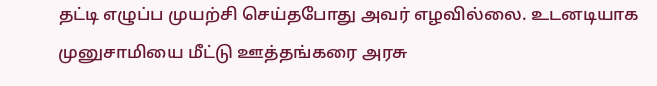தட்டி எழுப்ப முயற்சி செய்தபோது அவர் எழவில்லை. உடனடியாக முனுசாமியை மீட்டு ஊத்தங்கரை அரசு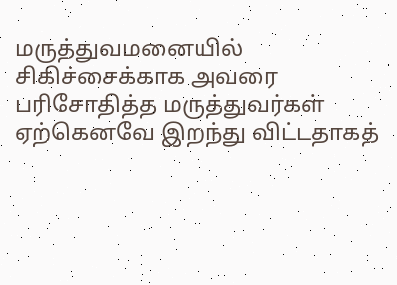மருத்துவமனையில் சிகிச்சைக்காக அவரை பரிசோதித்த மருத்துவர்கள் ஏற்கெனவே இறந்து விட்டதாகத்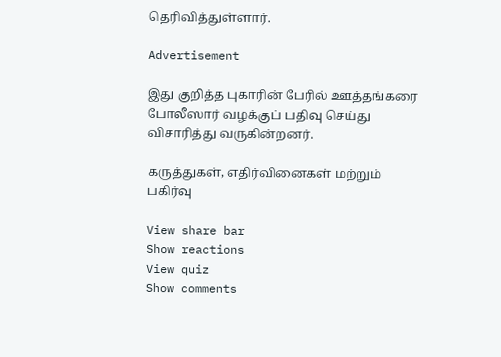தெரிவித்துள்ளார்.

Advertisement

இது குறித்த புகாரின் பேரில் ஊத்தங்கரை போலீஸார் வழக்குப் பதிவு செய்து விசாரித்து வருகின்றனர்.

கருத்துகள், எதிர்வினைகள் மற்றும் பகிர்வு

View share bar
Show reactions
View quiz
Show comments